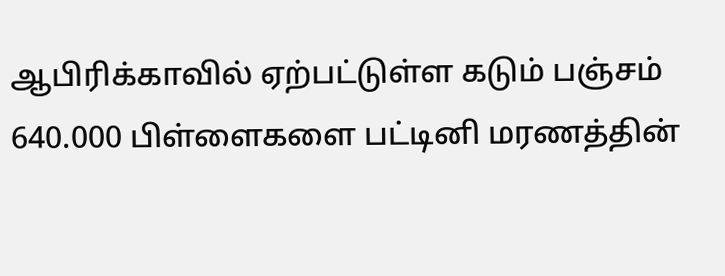ஆபிரிக்காவில் ஏற்பட்டுள்ள கடும் பஞ்சம் 640.000 பிள்ளைகளை பட்டினி மரணத்தின்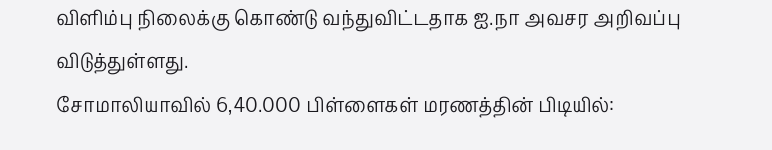விளிம்பு நிலைக்கு கொண்டு வந்துவிட்டதாக ஐ.நா அவசர அறிவப்பு விடுத்துள்ளது.
சோமாலியாவில் 6,40.000 பிள்ளைகள் மரணத்தின் பிடியில்: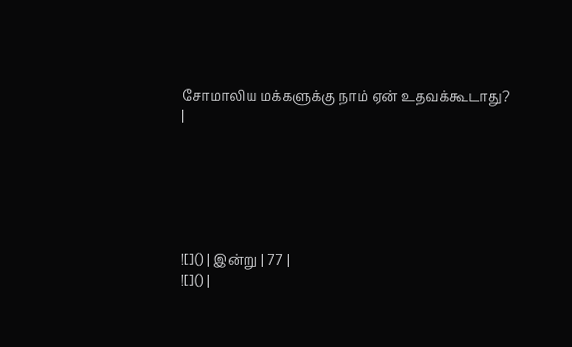சோமாலிய மக்களுக்கு நாம் ஏன் உதவக்கூடாது?
|






![]() | இன்று | 77 |
![]() |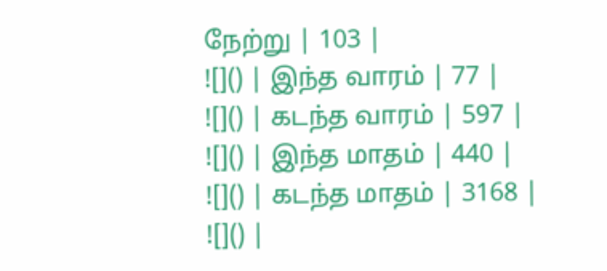நேற்று | 103 |
![]() | இந்த வாரம் | 77 |
![]() | கடந்த வாரம் | 597 |
![]() | இந்த மாதம் | 440 |
![]() | கடந்த மாதம் | 3168 |
![]() |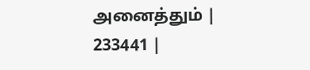அனைத்தும் | 233441 |